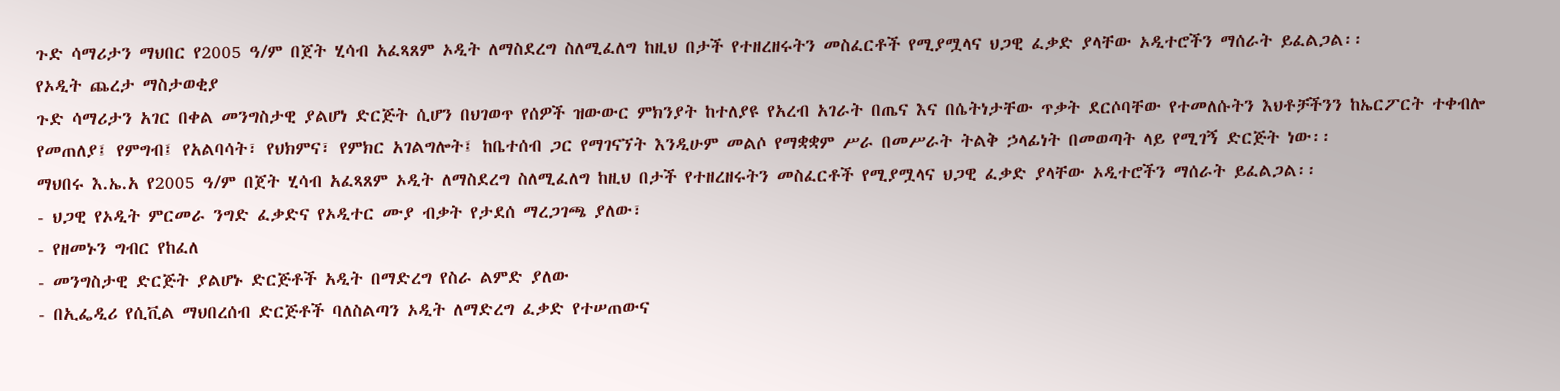ጉድ ሳማሪታን ማህበር የ2005 ዓ/ም በጀት ሂሳብ አፈጻጸም ኦዲት ለማስደረግ ስለሚፈለግ ከዚህ በታች የተዘረዘሩትን መስፈርቶች የሚያሟላና ህጋዊ ፈቃድ ያላቸው ኦዲተሮችን ማሰራት ይፈልጋል፡፡
የኦዲት ጨረታ ማስታወቂያ
ጉድ ሳማሪታን አገር በቀል መንግስታዊ ያልሆነ ድርጅት ሲሆን በህገወጥ የሰዎች ዝውውር ምክንያት ከተለያዩ የአረብ አገራት በጤና እና በሴትነታቸው ጥቃት ደርሶባቸው የተመለሱትን እህቶቻችንን ከኤርፖርት ተቀብሎ የመጠለያ፤ የምግብ፤ የአልባሳት፣ የህክምና፣ የምክር አገልግሎት፤ ከቤተሰብ ጋር የማገናኘት እንዲሁም መልሶ የማቋቋም ሥራ በመሥራት ትልቅ ኃላፊነት በመወጣት ላይ የሚገኝ ድርጅት ነው፡፡
ማህበሩ እ.ኤ.አ የ2005 ዓ/ም በጀት ሂሳብ አፈጻጸም ኦዲት ለማስደረግ ስለሚፈለግ ከዚህ በታች የተዘረዘሩትን መስፈርቶች የሚያሟላና ህጋዊ ፈቃድ ያላቸው ኦዲተሮችን ማሰራት ይፈልጋል፡፡
- ህጋዊ የኦዲት ምርመራ ንግድ ፈቃድና የኦዲተር ሙያ ብቃት የታደሰ ማረጋገጫ ያለው፣
- የዘመኑን ግብር የከፈለ
- መንግስታዊ ድርጅት ያልሆኑ ድርጅቶች አዲት በማድረግ የስራ ልምድ ያለው
- በኢፌዲሪ የሲቪል ማህበረሰብ ድርጅቶች ባለስልጣን ኦዲት ለማድረግ ፈቃድ የተሠጠውና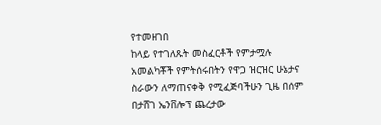የተመዘገበ
ከላይ የተገለጹት መስፈርቶች የምታሟሉ አመልካቾች የምትሰሩበትን የዋጋ ዝርዝር ሁኔታና ስራውን ለማጠናቀቅ የሚፈጅባችሁን ጊዜ በሰም በታሸገ ኤንቨሎፕ ጨረታው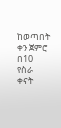ከወጣበት ቀን ጀምሮ በ10 የስራ ቀናት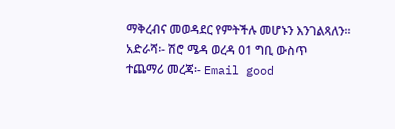ማቅረብና መወዳደር የምትችሉ መሆኑን እንገልጻለን፡፡
አድራሻ፡- ሽሮ ሜዳ ወረዳ 01 ግቢ ውስጥ
ተጨማሪ መረጃ፡- Email good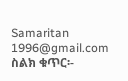Samaritan 1996@gmail.com
ስልክ ቁጥር፡-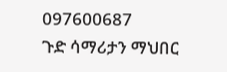097600687
ጉድ ሳማሪታን ማህበር